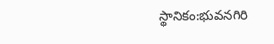స్థానికం:భువనగిరి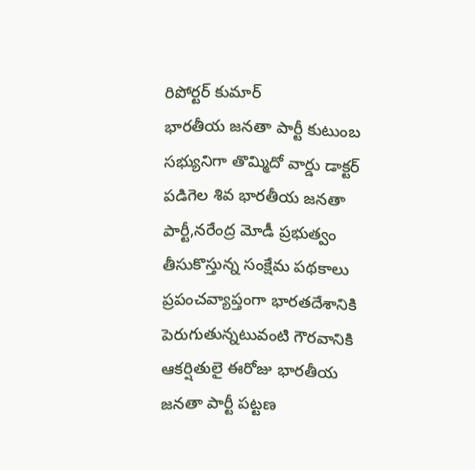రిపోర్టర్ కుమార్
భారతీయ జనతా పార్టీ కుటుంబ సభ్యునిగా తొమ్మిదో వార్డు డాక్టర్ పడిగెల శివ భారతీయ జనతా పార్టీ,నరేంద్ర మోడీ ప్రభుత్వం తీసుకొస్తున్న సంక్షేమ పథకాలు ప్రపంచవ్యాప్తంగా భారతదేశానికి పెరుగుతున్నటువంటి గౌరవానికి ఆకర్షితులై ఈరోజు భారతీయ జనతా పార్టీ పట్టణ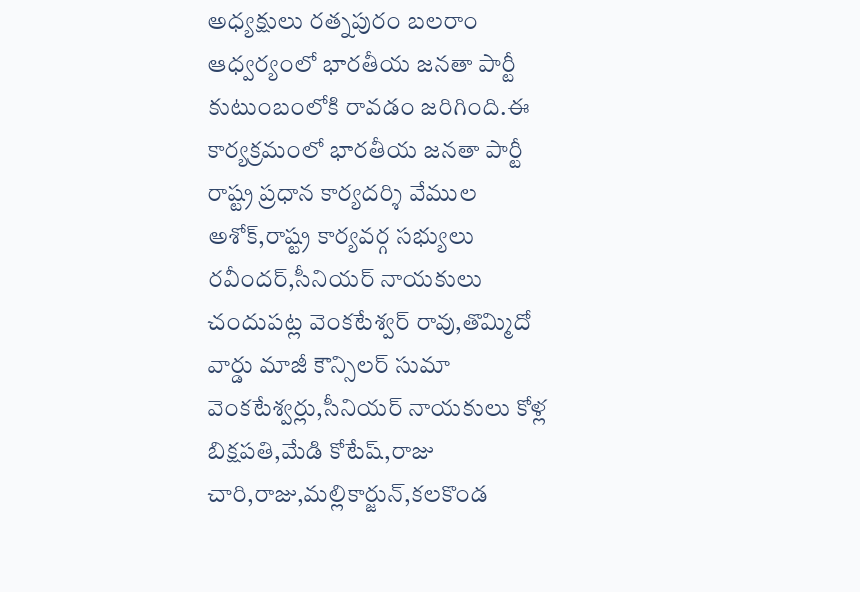అధ్యక్షులు రత్నపురం బలరాం ఆధ్వర్యంలో భారతీయ జనతా పార్టీ కుటుంబంలోకి రావడం జరిగింది.ఈ కార్యక్రమంలో భారతీయ జనతా పార్టీ రాష్ట్ర ప్రధాన కార్యదర్శి వేముల అశోక్,రాష్ట్ర కార్యవర్గ సభ్యులు రవీందర్,సీనియర్ నాయకులు చందుపట్ల వెంకటేశ్వర్ రావు,తొమ్మిదో వార్డు మాజీ కౌన్సిలర్ సుమా వెంకటేశ్వర్లు,సీనియర్ నాయకులు కోళ్ల బిక్షపతి,మేడి కోటేష్,రాజు చారి,రాజు,మల్లికార్జున్,కలకొండ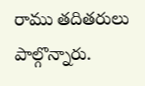రాము తదితరులు పాల్గొన్నారు.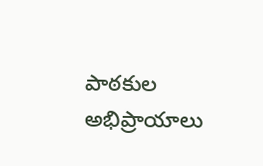పాఠకుల అభిప్రాయాలు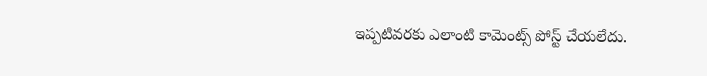ఇప్పటివరకు ఎలాంటి కామెంట్స్ పోస్ట్ చేయలేదు.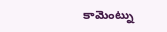కామెంట్ను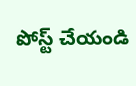పోస్ట్ చేయండి